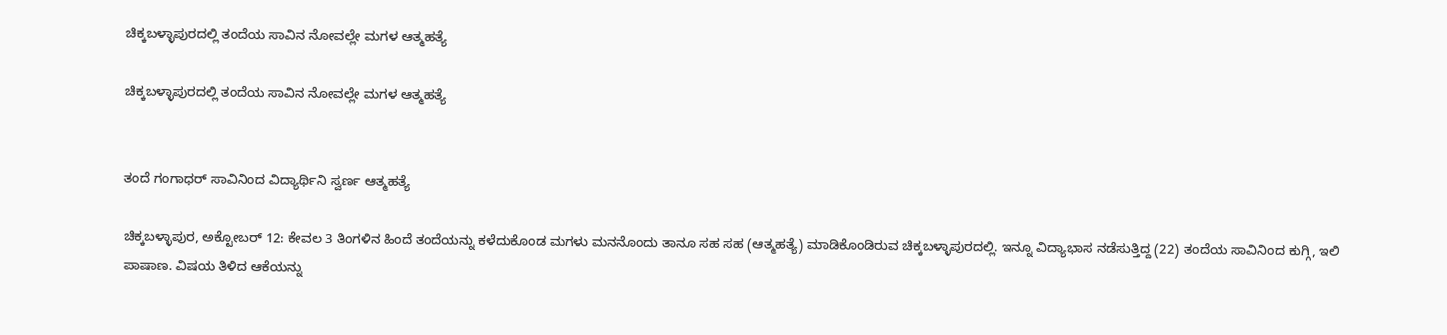ಚಿಕ್ಕಬಳ್ಳಾಪುರದಲ್ಲಿ ತಂದೆಯ ಸಾವಿನ ನೋವಲ್ಲೇ ಮಗಳ ಆತ್ಮಹತ್ಯೆ

ಚಿಕ್ಕಬಳ್ಳಾಪುರದಲ್ಲಿ ತಂದೆಯ ಸಾವಿನ ನೋವಲ್ಲೇ ಮಗಳ ಆತ್ಮಹತ್ಯೆ


ತಂದೆ ಗಂಗಾಧರ್ ಸಾವಿನಿಂದ ವಿದ್ಯಾರ್ಥಿನಿ ಸ್ವರ್ಣ ಆತ್ಮಹತ್ಯೆ

ಚಿಕ್ಕಬಳ್ಳಾಪುರ, ಅಕ್ಟೋಬರ್ 12: ಕೇವಲ 3 ತಿಂಗಳಿನ ಹಿಂದೆ ತಂದೆಯನ್ನು ಕಳೆದುಕೊಂಡ ಮಗಳು ಮನನೊಂದು ತಾನೂ ಸಹ ಸಹ (ಆತ್ಮಹತ್ಯೆ) ಮಾಡಿಕೊಂಡಿರುವ ಚಿಕ್ಕಬಳ್ಳಾಪುರದಲ್ಲಿ. ಇನ್ನೂ ವಿದ್ಯಾಭಾಸ ನಡೆಸುತ್ತಿದ್ದ (22) ತಂದೆಯ ಸಾವಿನಿಂದ ಕುಗ್ಗಿ, ಇಲಿ ಪಾಷಾಣ. ವಿಷಯ ತಿಳಿದ ಆಕೆಯನ್ನು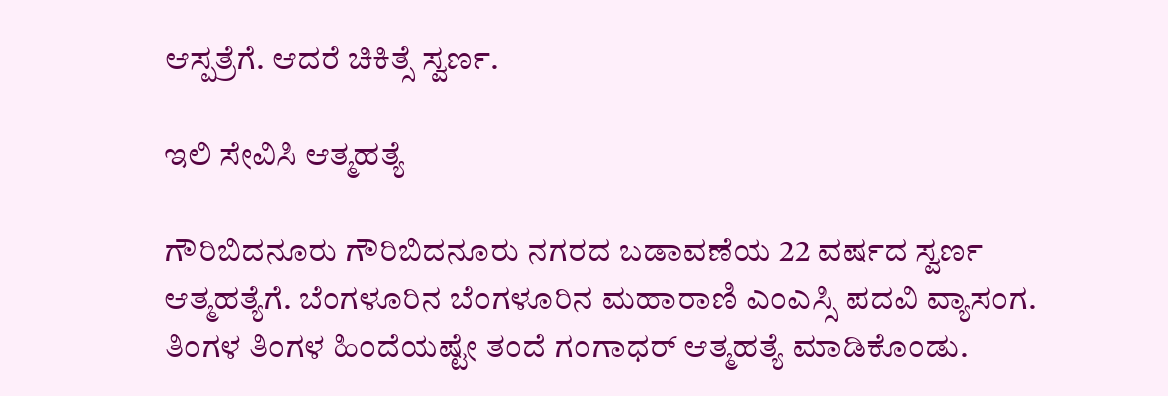ಆಸ್ಪತ್ರೆಗೆ. ಆದರೆ ಚಿಕಿತ್ಸೆ ಸ್ವರ್ಣ.

ಇಲಿ ಸೇವಿಸಿ ಆತ್ಮಹತ್ಯೆ

ಗೌರಿಬಿದನೂರು ಗೌರಿಬಿದನೂರು ನಗರದ ಬಡಾವಣೆಯ 22 ವರ್ಷದ ಸ್ವರ್ಣ ಆತ್ಮಹತ್ಯೆಗೆ. ಬೆಂಗಳೂರಿನ ಬೆಂಗಳೂರಿನ ಮಹಾರಾಣಿ ಎಂಎಸ್ಸಿ ಪದವಿ ವ್ಯಾಸಂಗ. ತಿಂಗಳ ತಿಂಗಳ ಹಿಂದೆಯಷ್ಟೇ ತಂದೆ ಗಂಗಾಧರ್ ಆತ್ಮಹತ್ಯೆ ಮಾಡಿಕೊಂಡು.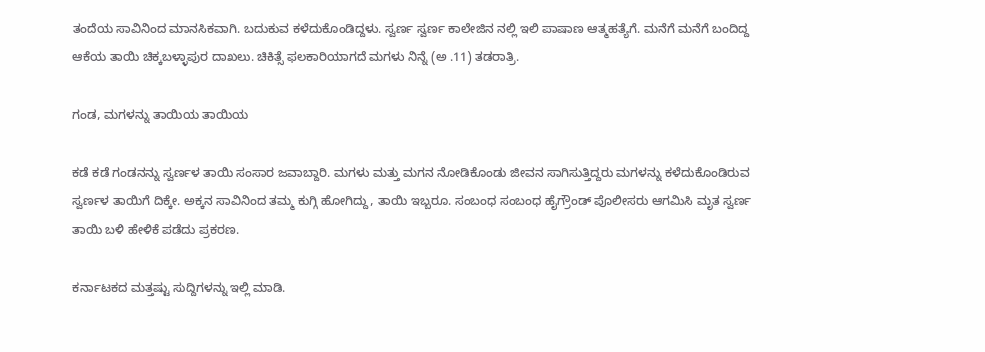ತಂದೆಯ ಸಾವಿನಿಂದ ಮಾನಸಿಕವಾಗಿ. ಬದುಕುವ ಕಳೆದುಕೊಂಡಿದ್ದಳು. ಸ್ವರ್ಣ ಸ್ವರ್ಣ ಕಾಲೇಜಿನ ನಲ್ಲಿ ಇಲಿ ಪಾಷಾಣ ಆತ್ಮಹತ್ಯೆಗೆ. ಮನೆಗೆ ಮನೆಗೆ ಬಂದಿದ್ದ ಆಕೆಯ ತಾಯಿ ಚಿಕ್ಕಬಳ್ಳಾಪುರ ದಾಖಲು. ಚಿಕಿತ್ಸೆ ಫಲಕಾರಿಯಾಗದೆ ಮಗಳು ನಿನ್ನೆ (ಅ .11) ತಡರಾತ್ರಿ.

ಗಂಡ, ಮಗಳನ್ನು ತಾಯಿಯ ತಾಯಿಯ

ಕಡೆ ಕಡೆ ಗಂಡನನ್ನು ಸ್ವರ್ಣಳ ತಾಯಿ ಸಂಸಾರ ಜವಾಬ್ದಾರಿ. ಮಗಳು ಮತ್ತು ಮಗನ ನೋಡಿಕೊಂಡು ಜೀವನ ಸಾಗಿಸುತ್ತಿದ್ದರು ಮಗಳನ್ನು ಕಳೆದುಕೊಂಡಿರುವ ಸ್ವರ್ಣಳ ತಾಯಿಗೆ ದಿಕ್ಕೇ. ಅಕ್ಕನ ಸಾವಿನಿಂದ ತಮ್ಮ ಕುಗ್ಗಿ ಹೋಗಿದ್ದು, ತಾಯಿ ಇಬ್ಬರೂ. ಸಂಬಂಧ ಸಂಬಂಧ ಹೈಗ್ರೌಂಡ್ ಪೊಲೀಸರು ಆಗಮಿಸಿ ಮೃತ ಸ್ವರ್ಣ ತಾಯಿ ಬಳಿ ಹೇಳಿಕೆ ಪಡೆದು ಪ್ರಕರಣ.

ಕರ್ನಾಟಕದ ಮತ್ತಷ್ಟು ಸುದ್ದಿಗಳನ್ನು ಇಲ್ಲಿ ಮಾಡಿ.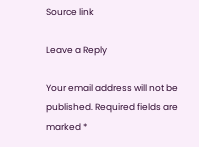Source link

Leave a Reply

Your email address will not be published. Required fields are marked *